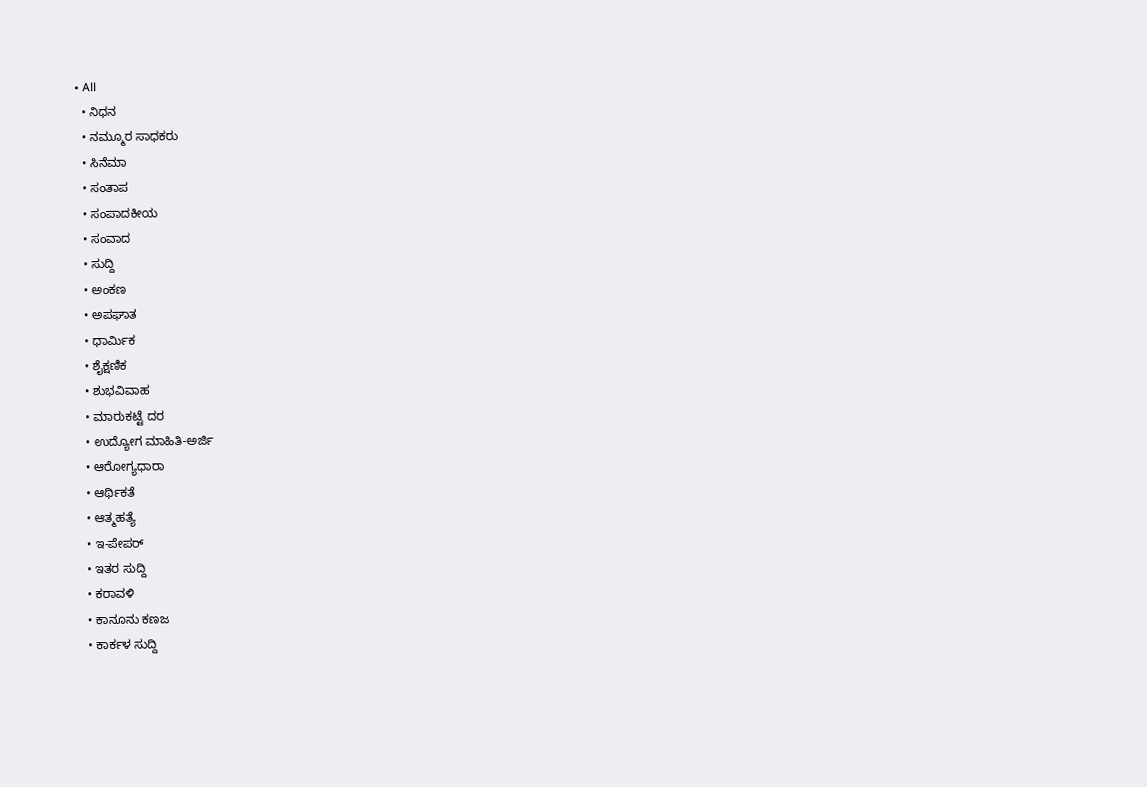• All
  • ನಿಧನ
  • ನಮ್ಮೂರ ಸಾಧಕರು
  • ಸಿನೆಮಾ
  • ಸಂತಾಪ
  • ಸಂಪಾದಕೀಯ
  • ಸಂವಾದ
  • ಸುದ್ದಿ
  • ಅಂಕಣ
  • ಅಪಘಾತ
  • ಧಾರ್ಮಿಕ
  • ಶೈಕ್ಷಣಿಕ
  • ಶುಭವಿವಾಹ
  • ಮಾರುಕಟ್ಟೆ ದರ
  • ಉದ್ಯೋಗ ಮಾಹಿತಿ-ಅರ್ಜಿ
  • ಆರೋಗ್ಯಧಾರಾ
  • ಆರ್ಥಿಕತೆ
  • ಆತ್ಮಹತ್ಯೆ
  • ಇ-ಪೇಪರ್
  • ಇತರ ಸುದ್ದಿ
  • ಕರಾವಳಿ
  • ಕಾನೂನು ಕಣಜ
  • ಕಾರ್ಕಳ ಸುದ್ದಿ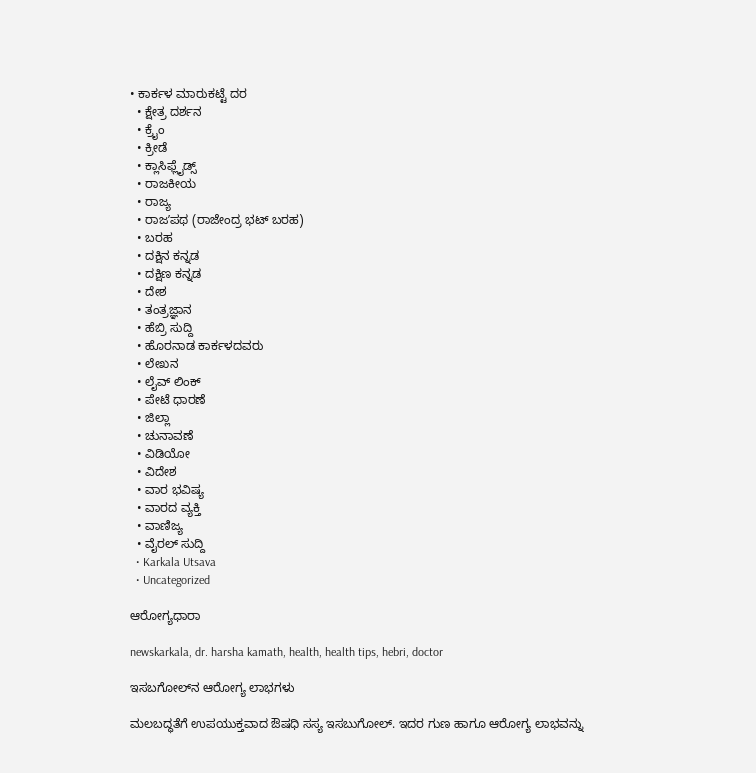• ಕಾರ್ಕಳ ಮಾರುಕಟ್ಟೆ ದರ
  • ಕ್ಷೇತ್ರ ದರ್ಶನ
  • ಕ್ರೈಂ
  • ಕ್ರೀಡೆ
  • ಕ್ಲಾಸಿಫ್ಲೈಡ್ಸ್
  • ರಾಜಕೀಯ
  • ರಾಜ್ಯ
  • ರಾಜʼಪಥ (ರಾಜೇಂದ್ರ ಭಟ್‌ ಬರಹ)
  • ಬರಹ
  • ದಕ್ಷಿನ ಕನ್ನಡ
  • ದಕ್ಷಿಣ ಕನ್ನಡ
  • ದೇಶ
  • ತಂತ್ರಜ್ಞಾನ
  • ಹೆಬ್ರಿ ಸುದ್ದಿ
  • ಹೊರನಾಡ ಕಾರ್ಕಳದವರು
  • ಲೇಖನ
  • ಲೈವ್ ಲಿಂಕ್
  • ಪೇಟೆ ಧಾರಣೆ
  • ಜಿಲ್ಲಾ
  • ಚುನಾವಣೆ
  • ವಿಡಿಯೋ
  • ವಿದೇಶ
  • ವಾರ ಭವಿಷ್ಯ
  • ವಾರದ ವ್ಯಕ್ತಿ
  • ವಾಣಿಜ್ಯ
  • ವೈರಲ್ ಸುದ್ದಿ
  • Karkala Utsava
  • Uncategorized

ಆರೋಗ್ಯಧಾರಾ

newskarkala, dr. harsha kamath, health, health tips, hebri, doctor

ಇಸಬಗೋಲ್‌ನ ಆರೋಗ್ಯ ಲಾಭಗಳು

ಮಲಬದ್ಧತೆಗೆ ಉಪಯುಕ್ತವಾದ ಔಷಧಿ ಸಸ್ಯ ಇಸಬುಗೋಲ್. ಇದರ ಗುಣ ಹಾಗೂ ಆರೋಗ್ಯ ಲಾಭವನ್ನು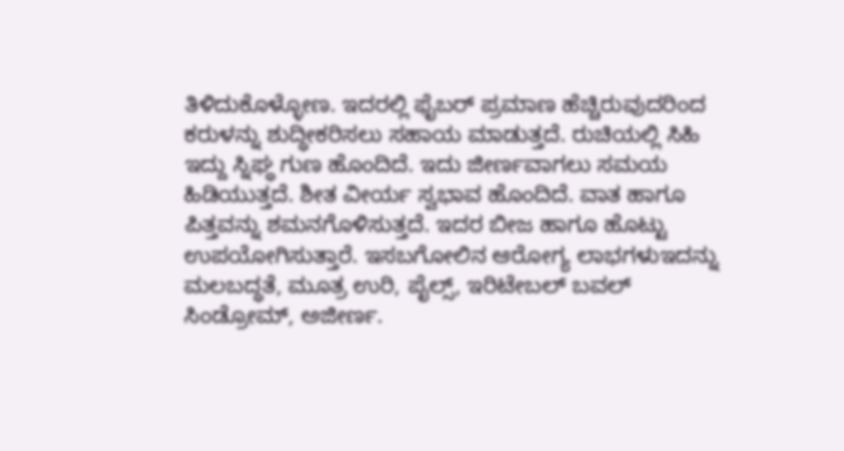ತಿಳಿದುಕೊಳ್ಳೋಣ. ಇದರಲ್ಲಿ ಫೈಬರ್ ಪ್ರಮಾಣ ಹೆಚ್ಚಿರುವುದರಿಂದ ಕರುಳನ್ನು ಶುದ್ಧೀಕರಿಸಲು ಸಹಾಯ ಮಾಡುತ್ತದೆ. ರುಚಿಯಲ್ಲಿ ಸಿಹಿ ಇದ್ದು ಸ್ನಿಘ್ಧ ಗುಣ ಹೊಂದಿದೆ. ಇದು ಜೀರ್ಣವಾಗಲು ಸಮಯ ಹಿಡಿಯುತ್ತದೆ. ಶೀತ ವೀರ್ಯ ಸ್ವಭಾವ ಹೊಂದಿದೆ. ವಾತ ಹಾಗೂ ಪಿತ್ತವನ್ನು ಶಮನಗೊಳಿಸುತ್ತದೆ. ಇದರ ಬೀಜ ಹಾಗೂ ಹೊಟ್ಟು ಉಪಯೋಗಿಸುತ್ತಾರೆ. ಇಸಬಗೋಲಿನ ಆರೋಗ್ಯ ಲಾಭಗಳುಇದನ್ನು ಮಲಬದ್ಧತೆ, ಮೂತ್ರ ಉರಿ, ಪೈಲ್ಸ್, ಇರಿಟೇಬಲ್ ಬವಲ್ ಸಿಂಡ್ರೋಮ್, ಅಜೀರ್ಣ.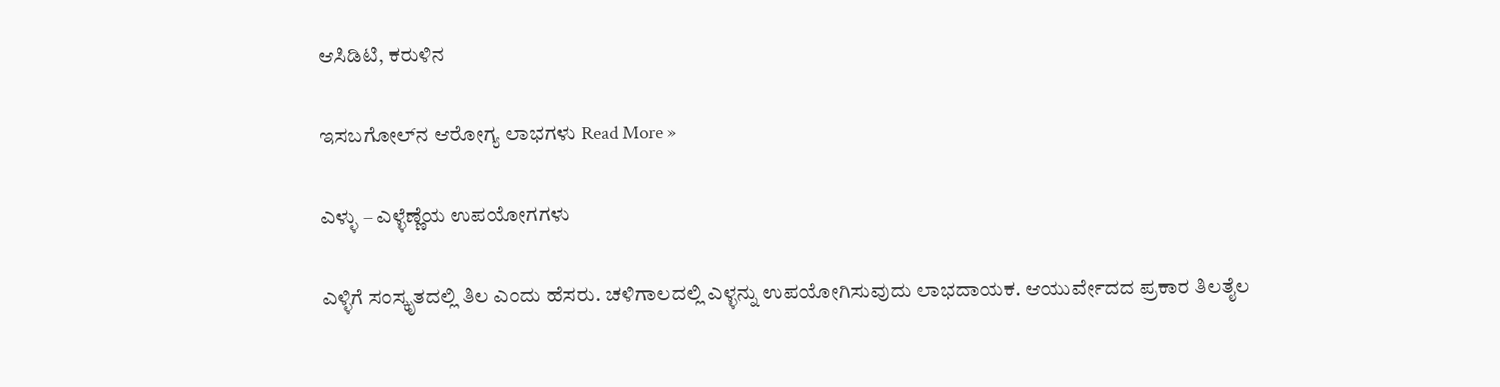ಆಸಿಡಿಟಿ, ಕರುಳಿನ

ಇಸಬಗೋಲ್‌ನ ಆರೋಗ್ಯ ಲಾಭಗಳು Read More »

ಎಳ್ಳು – ಎಳ್ಳೆಣ್ಣೆಯ ಉಪಯೋಗಗಳು

ಎಳ್ಳಿಗೆ ಸಂಸ್ಕೃತದಲ್ಲಿ ತಿಲ ಎಂದು ಹೆಸರು. ಚಳಿಗಾಲದಲ್ಲಿ ಎಳ್ಳನ್ನು ಉಪಯೋಗಿಸುವುದು ಲಾಭದಾಯಕ. ಆಯುರ್ವೇದದ ಪ್ರಕಾರ ತಿಲತೈಲ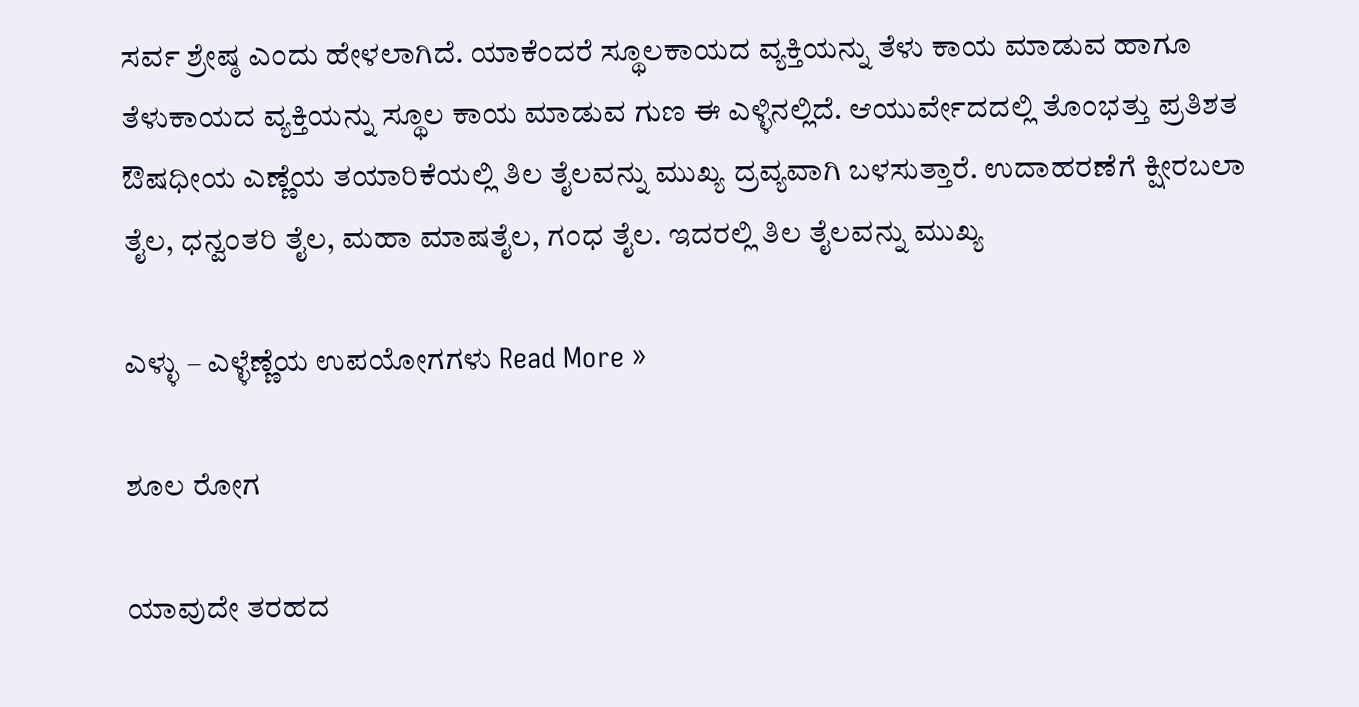ಸರ್ವ ಶ್ರೇಷ್ಠ ಎಂದು ಹೇಳಲಾಗಿದೆ. ಯಾಕೆಂದರೆ ಸ್ಥೂಲಕಾಯದ ವ್ಯಕ್ತಿಯನ್ನು ತೆಳು ಕಾಯ ಮಾಡುವ ಹಾಗೂ ತೆಳುಕಾಯದ ವ್ಯಕ್ತಿಯನ್ನು ಸ್ಥೂಲ ಕಾಯ ಮಾಡುವ ಗುಣ ಈ ಎಳ್ಳಿನಲ್ಲಿದೆ. ಆಯುರ್ವೇದದಲ್ಲಿ ತೊಂಭತ್ತು ಪ್ರತಿಶತ ಔಷಧೀಯ ಎಣ್ಣೆಯ ತಯಾರಿಕೆಯಲ್ಲಿ ತಿಲ ತೈಲವನ್ನು ಮುಖ್ಯ ದ್ರವ್ಯವಾಗಿ ಬಳಸುತ್ತಾರೆ. ಉದಾಹರಣೆಗೆ ಕ್ಷೀರಬಲಾ ತೈಲ, ಧನ್ವಂತರಿ ತೈಲ, ಮಹಾ ಮಾಷತೈಲ, ಗಂಧ ತೈಲ. ಇದರಲ್ಲಿ ತಿಲ ತೈಲವನ್ನು ಮುಖ್ಯ

ಎಳ್ಳು – ಎಳ್ಳೆಣ್ಣೆಯ ಉಪಯೋಗಗಳು Read More »

ಶೂಲ ರೋಗ

ಯಾವುದೇ ತರಹದ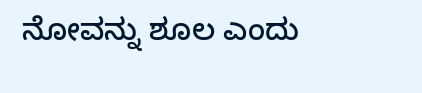ನೋವನ್ನು ಶೂಲ ಎಂದು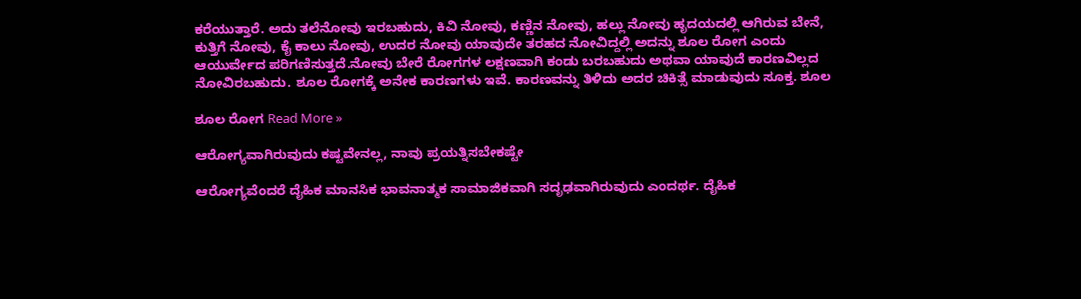ಕರೆಯುತ್ತಾರೆ. ಅದು ತಲೆನೋವು ಇರಬಹುದು, ಕಿವಿ ನೋವು, ಕಣ್ಣಿನ ನೋವು, ಹಲ್ಲು ನೋವು ಹೃದಯದಲ್ಲಿ ಆಗಿರುವ ಬೇನೆ, ಕುತ್ತಿಗೆ ನೋವು, ಕೈ ಕಾಲು ನೋವು, ಉದರ ನೋವು ಯಾವುದೇ ತರಹದ ನೋವಿದ್ದಲ್ಲಿ ಅದನ್ನು ಶೂಲ ರೋಗ ಎಂದು ಆಯುರ್ವೇದ ಪರಿಗಣಿಸುತ್ತದೆ.ನೋವು ಬೇರೆ ರೋಗಗಳ ಲಕ್ಷಣವಾಗಿ ಕಂಡು ಬರಬಹುದು ಅಥವಾ ಯಾವುದೆ ಕಾರಣವಿಲ್ಲದ ನೋವಿರಬಹುದು. ಶೂಲ ರೋಗಕ್ಕೆ ಅನೇಕ ಕಾರಣಗಳು ಇವೆ. ಕಾರಣವನ್ನು ತಿಳಿದು ಅದರ ಚಿಕಿತ್ಸೆ ಮಾಡುವುದು ಸೂಕ್ತ. ಶೂಲ

ಶೂಲ ರೋಗ Read More »

ಆರೋಗ್ಯವಾಗಿರುವುದು ಕಷ್ಟವೇನಲ್ಲ, ನಾವು ಪ್ರಯತ್ನಿಸಬೇಕಷ್ಟೇ

ಆರೋಗ್ಯವೆಂದರೆ ದೈಹಿಕ ಮಾನಸಿಕ ಭಾವನಾತ್ಮಕ ಸಾಮಾಜಿಕವಾಗಿ ಸದೃಢವಾಗಿರುವುದು ಎಂದರ್ಥ. ದೈಹಿಕ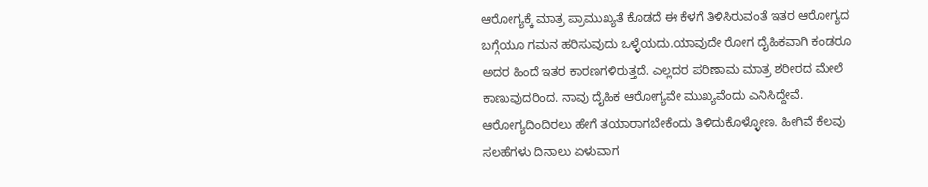ಆರೋಗ್ಯಕ್ಕೆ ಮಾತ್ರ ಪ್ರಾಮುಖ್ಯತೆ ಕೊಡದೆ ಈ ಕೆಳಗೆ ತಿಳಿಸಿರುವಂತೆ ಇತರ ಆರೋಗ್ಯದ ಬಗ್ಗೆಯೂ ಗಮನ ಹರಿಸುವುದು ಒಳ್ಳೆಯದು.ಯಾವುದೇ ರೋಗ ದೈಹಿಕವಾಗಿ ಕಂಡರೂ ಅದರ ಹಿಂದೆ ಇತರ ಕಾರಣಗಳಿರುತ್ತದೆ. ಎಲ್ಲದರ ಪರಿಣಾಮ ಮಾತ್ರ ಶರೀರದ ಮೇಲೆ ಕಾಣುವುದರಿಂದ. ನಾವು ದೈಹಿಕ ಆರೋಗ್ಯವೇ ಮುಖ್ಯವೆಂದು ಎನಿಸಿದ್ದೇವೆ. ಆರೋಗ್ಯದಿಂದಿರಲು ಹೇಗೆ ತಯಾರಾಗಬೇಕೆಂದು ತಿಳಿದುಕೊಳ್ಳೋಣ. ಹೀಗಿವೆ ಕೆಲವು ಸಲಹೆಗಳು ದಿನಾಲು ಏಳುವಾಗ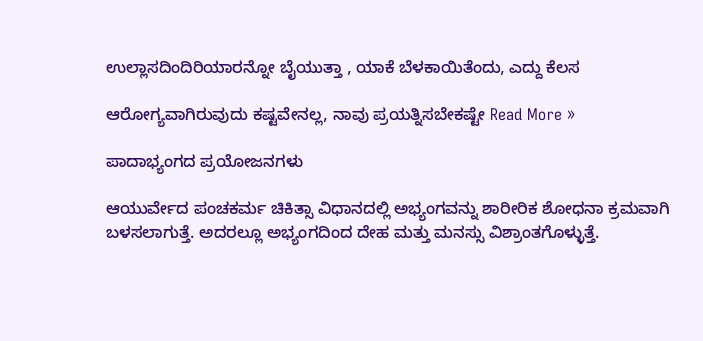ಉಲ್ಲಾಸದಿಂದಿರಿಯಾರನ್ನೋ ಬೈಯುತ್ತಾ , ಯಾಕೆ ಬೆಳಕಾಯಿತೆಂದು, ಎದ್ದು ಕೆಲಸ

ಆರೋಗ್ಯವಾಗಿರುವುದು ಕಷ್ಟವೇನಲ್ಲ, ನಾವು ಪ್ರಯತ್ನಿಸಬೇಕಷ್ಟೇ Read More »

ಪಾದಾಭ್ಯಂಗದ ಪ್ರಯೋಜನಗಳು

ಆಯುರ್ವೇದ ಪಂಚಕರ್ಮ ಚಿಕಿತ್ಸಾ ವಿಧಾನದಲ್ಲಿ ಅಭ್ಯಂಗವನ್ನು ಶಾರೀರಿಕ ಶೋಧನಾ ಕ್ರಮವಾಗಿ ಬಳಸಲಾಗುತ್ತೆ. ಅದರಲ್ಲೂ ಅಭ್ಯಂಗದಿಂದ ದೇಹ ಮತ್ತು ಮನಸ್ಸು ವಿಶ್ರಾಂತಗೊಳ್ಳುತ್ತೆ.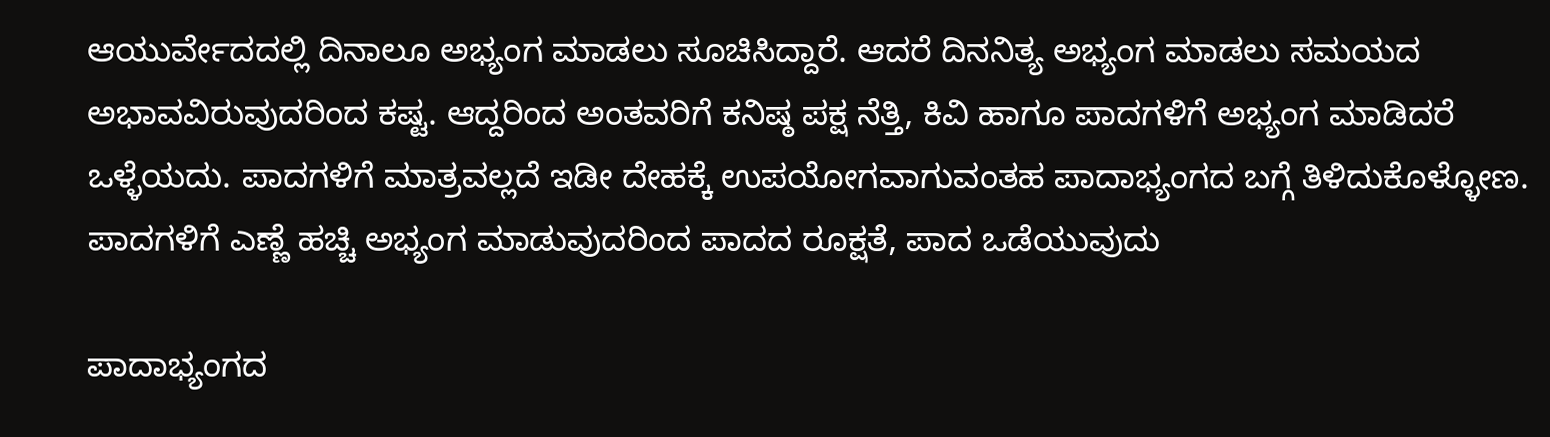ಆಯುರ್ವೇದದಲ್ಲಿ ದಿನಾಲೂ ಅಭ್ಯಂಗ ಮಾಡಲು ಸೂಚಿಸಿದ್ದಾರೆ. ಆದರೆ ದಿನನಿತ್ಯ ಅಭ್ಯಂಗ ಮಾಡಲು ಸಮಯದ ಅಭಾವವಿರುವುದರಿಂದ ಕಷ್ಟ. ಆದ್ದರಿಂದ ಅಂತವರಿಗೆ ಕನಿಷ್ಠ ಪಕ್ಷ ನೆತ್ತಿ, ಕಿವಿ ಹಾಗೂ ಪಾದಗಳಿಗೆ ಅಭ್ಯಂಗ ಮಾಡಿದರೆ ಒಳ್ಳೆಯದು. ಪಾದಗಳಿಗೆ ಮಾತ್ರವಲ್ಲದೆ ಇಡೀ ದೇಹಕ್ಕೆ ಉಪಯೋಗವಾಗುವಂತಹ ಪಾದಾಭ್ಯಂಗದ ಬಗ್ಗೆ ತಿಳಿದುಕೊಳ್ಳೋಣ. ಪಾದಗಳಿಗೆ ಎಣ್ಣೆ ಹಚ್ಚಿ ಅಭ್ಯಂಗ ಮಾಡುವುದರಿಂದ ಪಾದದ ರೂಕ್ಷತೆ, ಪಾದ ಒಡೆಯುವುದು

ಪಾದಾಭ್ಯಂಗದ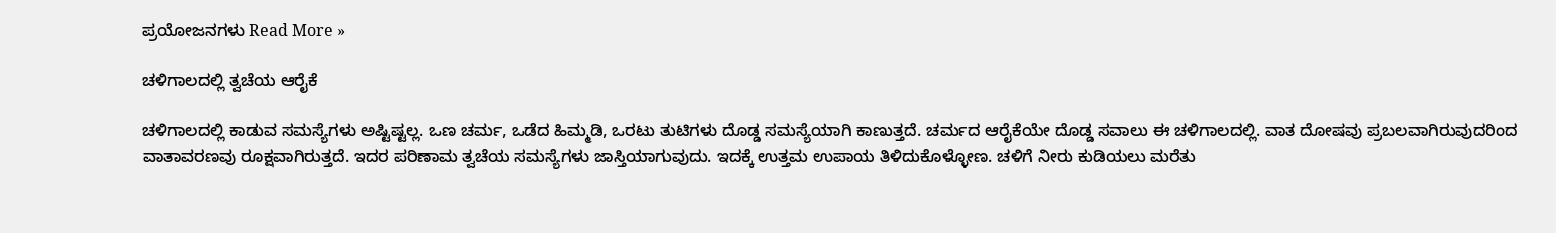ಪ್ರಯೋಜನಗಳು Read More »

ಚಳಿಗಾಲದಲ್ಲಿ ತ್ವಚೆಯ ಆರೈಕೆ

ಚಳಿಗಾಲದಲ್ಲಿ ಕಾಡುವ ಸಮಸ್ಯೆಗಳು ಅಷ್ಟಿಷ್ಟಲ್ಲ. ಒಣ ಚರ್ಮ, ಒಡೆದ ಹಿಮ್ಮಡಿ, ಒರಟು ತುಟಿಗಳು ದೊಡ್ಡ ಸಮಸ್ಯೆಯಾಗಿ ಕಾಣುತ್ತದೆ. ಚರ್ಮದ ಆರೈಕೆಯೇ ದೊಡ್ಡ ಸವಾಲು ಈ ಚಳಿಗಾಲದಲ್ಲಿ. ವಾತ ದೋಷವು ಪ್ರಬಲವಾಗಿರುವುದರಿಂದ ವಾತಾವರಣವು ರೂಕ್ಷವಾಗಿರುತ್ತದೆ. ಇದರ ಪರಿಣಾಮ ತ್ವಚೆಯ ಸಮಸ್ಯೆಗಳು ಜಾಸ್ತಿಯಾಗುವುದು. ಇದಕ್ಕೆ ಉತ್ತಮ ಉಪಾಯ ತಿಳಿದುಕೊಳ್ಳೋಣ. ಚಳಿಗೆ ನೀರು ಕುಡಿಯಲು ಮರೆತು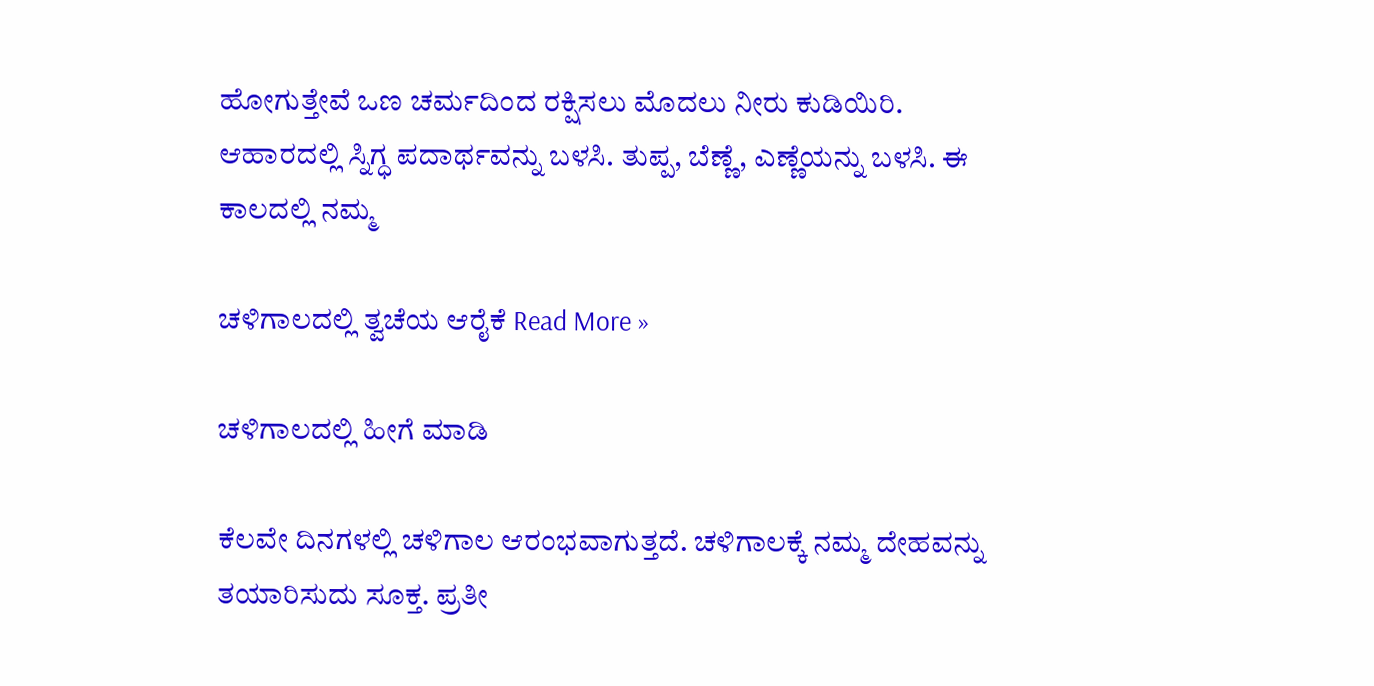ಹೋಗುತ್ತೇವೆ ಒಣ ಚರ್ಮದಿಂದ ರಕ್ಷಿಸಲು ಮೊದಲು ನೀರು ಕುಡಿಯಿರಿ. ಆಹಾರದಲ್ಲಿ ಸ್ನಿಗ್ಧ ಪದಾರ್ಥವನ್ನು ಬಳಸಿ. ತುಪ್ಪ, ಬೆಣ್ಣೆ, ಎಣ್ಣೆಯನ್ನು ಬಳಸಿ. ಈ ಕಾಲದಲ್ಲಿ ನಮ್ಮ

ಚಳಿಗಾಲದಲ್ಲಿ ತ್ವಚೆಯ ಆರೈಕೆ Read More »

ಚಳಿಗಾಲದಲ್ಲಿ ಹೀಗೆ ಮಾಡಿ

ಕೆಲವೇ ದಿನಗಳಲ್ಲಿ ಚಳಿಗಾಲ ಆರಂಭವಾಗುತ್ತದೆ. ಚಳಿಗಾಲಕ್ಕೆ ನಮ್ಮ ದೇಹವನ್ನು ತಯಾರಿಸುದು ಸೂಕ್ತ. ಪ್ರತೀ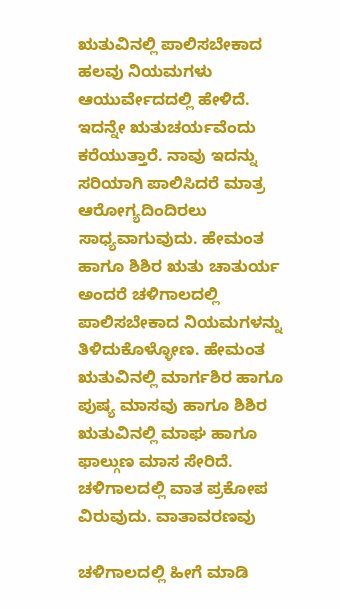ಋತುವಿನಲ್ಲಿ ಪಾಲಿಸಬೇಕಾದ ಹಲವು ನಿಯಮಗಳು ಆಯುರ್ವೇದದಲ್ಲಿ ಹೇಳಿದೆ. ಇದನ್ನೇ ಋತುಚರ್ಯವೆಂದು ಕರೆಯುತ್ತಾರೆ. ನಾವು ಇದನ್ನು ಸರಿಯಾಗಿ ಪಾಲಿಸಿದರೆ ಮಾತ್ರ ಆರೋಗ್ಯದಿಂದಿರಲು ಸಾಧ್ಯವಾಗುವುದು. ಹೇಮಂತ ಹಾಗೂ ಶಿಶಿರ ಋತು ಚಾತುರ್ಯ ಅಂದರೆ ಚಳಿಗಾಲದಲ್ಲಿ ಪಾಲಿಸಬೇಕಾದ ನಿಯಮಗಳನ್ನು ತಿಳಿದುಕೊಳ್ಳೋಣ. ಹೇಮಂತ ಋತುವಿನಲ್ಲಿ ಮಾರ್ಗಶಿರ ಹಾಗೂ ಪುಷ್ಯ ಮಾಸವು ಹಾಗೂ ಶಿಶಿರ ಋತುವಿನಲ್ಲಿ ಮಾಘ ಹಾಗೂ ಫಾಲ್ಗುಣ ಮಾಸ ಸೇರಿದೆ. ಚಳಿಗಾಲದಲ್ಲಿ ವಾತ ಪ್ರಕೋಪ ವಿರುವುದು. ವಾತಾವರಣವು

ಚಳಿಗಾಲದಲ್ಲಿ ಹೀಗೆ ಮಾಡಿ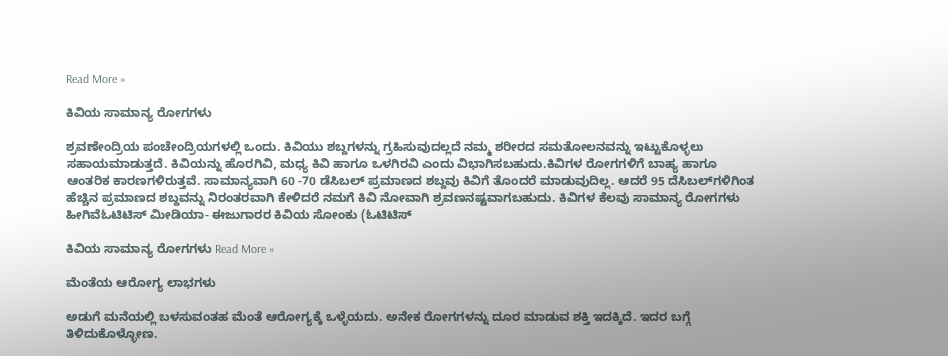Read More »

ಕಿವಿಯ ಸಾಮಾನ್ಯ ರೋಗಗಳು

ಶ್ರವಣೇಂದ್ರಿಯ ಪಂಚೇಂದ್ರಿಯಗಳಲ್ಲಿ ಒಂದು. ಕಿವಿಯು ಶಬ್ದಗಳನ್ನು ಗ್ರಹಿಸುವುದಲ್ಲದೆ ನಮ್ಮ ಶರೀರದ ಸಮತೋಲನವನ್ನು ಇಟ್ಟುಕೊಳ್ಳಲು ಸಹಾಯಮಾಡುತ್ತದೆ. ಕಿವಿಯನ್ನು ಹೊರಗಿವಿ, ಮಧ್ಯ ಕಿವಿ ಹಾಗೂ ಒಳಗಿರವಿ ಎಂದು ವಿಭಾಗಿಸಬಹುದು.ಕಿವಿಗಳ ರೋಗಗಳಿಗೆ ಬಾಹ್ಯ ಹಾಗೂ ಆಂತರಿಕ ಕಾರಣಗಳಿರುತ್ತವೆ. ಸಾಮಾನ್ಯವಾಗಿ 60 -70 ಡೆಸಿಬಲ್ ಪ್ರಮಾಣದ ಶಬ್ದವು ಕಿವಿಗೆ ತೊಂದರೆ ಮಾಡುವುದಿಲ್ಲ. ಆದರೆ 95 ದೆಸಿಬಲ್‌ಗಳಿಗಿಂತ ಹೆಚ್ಚಿನ ಪ್ರಮಾಣದ ಶಬ್ದವನ್ನು ನಿರಂತರವಾಗಿ ಕೇಳಿದರೆ ನಮಗೆ ಕಿವಿ ನೋವಾಗಿ ಶ್ರವಣನಷ್ಟವಾಗಬಹುದು. ಕಿವಿಗಳ ಕೆಲವು ಸಾಮಾನ್ಯ ರೋಗಗಳು ಹೀಗಿವೆಓಟಿಟಿಸ್ ಮೀಡಿಯಾ- ಈಜುಗಾರರ ಕಿವಿಯ ಸೋಂಕು (ಓಟಿಟಿಸ್

ಕಿವಿಯ ಸಾಮಾನ್ಯ ರೋಗಗಳು Read More »

ಮೆಂತೆಯ ಆರೋಗ್ಯ ಲಾಭಗಳು

ಅಡುಗೆ ಮನೆಯಲ್ಲಿ ಬಳಸುವಂತಹ ಮೆಂತೆ ಆರೋಗ್ಯಕ್ಕೆ ಒಳ್ಳೆಯದು. ಅನೇಕ ರೋಗಗಳನ್ನು ದೂರ ಮಾಡುವ ಶಕ್ತಿ ಇದಕ್ಕಿದೆ. ಇದರ ಬಗ್ಗೆ ತಿಳಿದುಕೊಳ್ಳೋಣ.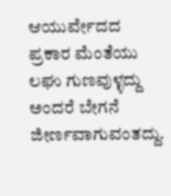ಆಯುರ್ವೇದದ ಪ್ರಕಾರ ಮೆಂತೆಯು ಲಘು ಗುಣವುಳ್ಳದ್ದು ಅಂದರೆ ಬೇಗನೆ ಜೀರ್ಣವಾಗುವಂತದ್ದು.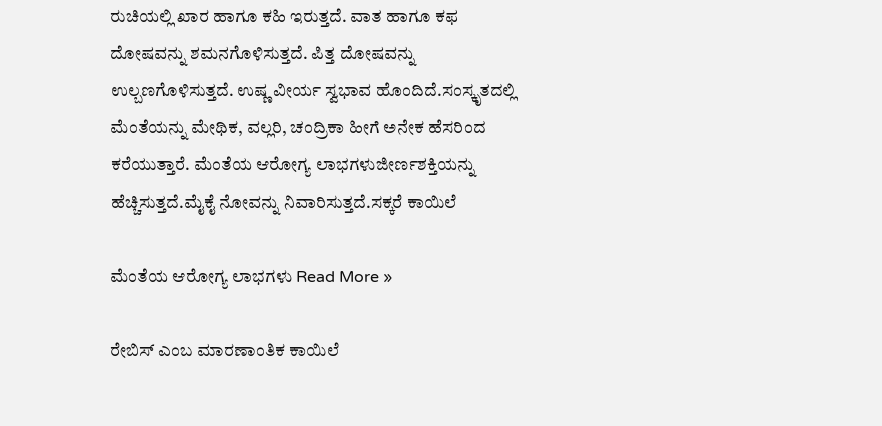ರುಚಿಯಲ್ಲಿ ಖಾರ ಹಾಗೂ ಕಹಿ ಇರುತ್ತದೆ. ವಾತ ಹಾಗೂ ಕಫ ದೋಷವನ್ನು ಶಮನಗೊಳಿಸುತ್ತದೆ. ಪಿತ್ತ ದೋಷವನ್ನು ಉಲ್ಬಣಗೊಳಿಸುತ್ತದೆ. ಉಷ್ಣ ವೀರ್ಯ ಸ್ವಭಾವ ಹೊಂದಿದೆ.ಸಂಸ್ಕೃತದಲ್ಲಿ ಮೆಂತೆಯನ್ನು ಮೇಥಿಕ, ವಲ್ಲರಿ, ಚಂದ್ರಿಕಾ ಹೀಗೆ ಅನೇಕ ಹೆಸರಿಂದ ಕರೆಯುತ್ತಾರೆ. ಮೆಂತೆಯ ಆರೋಗ್ಯ ಲಾಭಗಳುಜೀರ್ಣಶಕ್ತಿಯನ್ನು ಹೆಚ್ಚಿಸುತ್ತದೆ.ಮೈಕೈ ನೋವನ್ನು ನಿವಾರಿಸುತ್ತದೆ.ಸಕ್ಕರೆ ಕಾಯಿಲೆ

ಮೆಂತೆಯ ಆರೋಗ್ಯ ಲಾಭಗಳು Read More »

ರೇಬಿಸ್ ಎಂಬ ಮಾರಣಾಂತಿಕ ಕಾಯಿಲೆ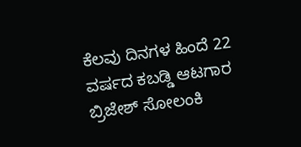ಕೆಲವು ದಿನಗಳ ಹಿಂದೆ 22 ವರ್ಷದ ಕಬಡ್ಡಿ ಆಟಗಾರ ಬ್ರಿಜೇಶ್ ಸೋಲಂಕಿ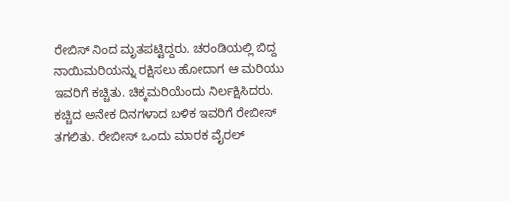ರೇಬಿಸ್ ನಿಂದ ಮೃತಪಟ್ಟಿದ್ದರು. ಚರಂಡಿಯಲ್ಲಿ ಬಿದ್ದ ನಾಯಿಮರಿಯನ್ನು ರಕ್ಷಿಸಲು ಹೋದಾಗ ಆ ಮರಿಯು ಇವರಿಗೆ ಕಚ್ಚಿತು. ಚಿಕ್ಕಮರಿಯೆಂದು ನಿರ್ಲಕ್ಷಿಸಿದರು. ಕಚ್ಚಿದ ಅನೇಕ ದಿನಗಳಾದ ಬಳಿಕ ಇವರಿಗೆ ರೇಬೀಸ್ ತಗಲಿತು. ರೇಬೀಸ್ ಒಂದು ಮಾರಕ ವೈರಲ್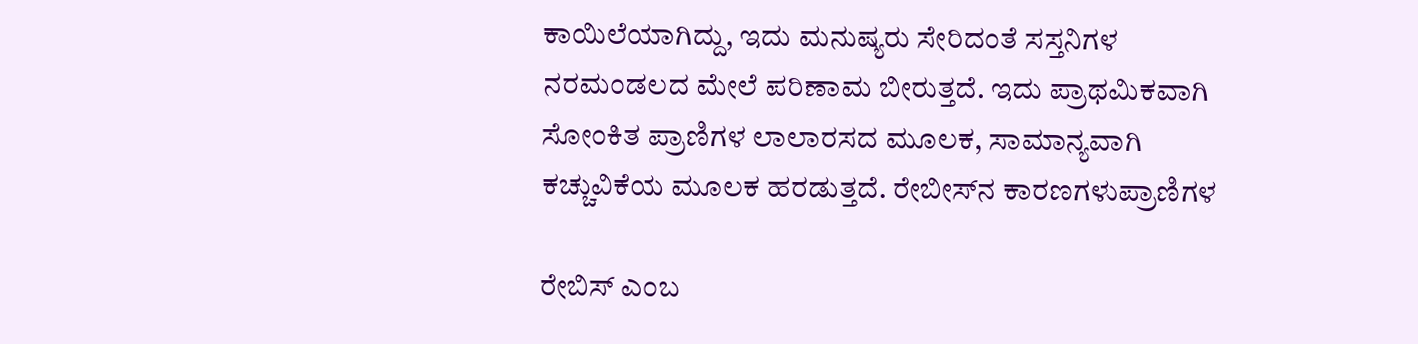ಕಾಯಿಲೆಯಾಗಿದ್ದು, ಇದು ಮನುಷ್ಯರು ಸೇರಿದಂತೆ ಸಸ್ತನಿಗಳ ನರಮಂಡಲದ ಮೇಲೆ ಪರಿಣಾಮ ಬೀರುತ್ತದೆ. ಇದು ಪ್ರಾಥಮಿಕವಾಗಿ ಸೋಂಕಿತ ಪ್ರಾಣಿಗಳ ಲಾಲಾರಸದ ಮೂಲಕ, ಸಾಮಾನ್ಯವಾಗಿ ಕಚ್ಚುವಿಕೆಯ ಮೂಲಕ ಹರಡುತ್ತದೆ. ರೇಬೀಸ್‌ನ ಕಾರಣಗಳುಪ್ರಾಣಿಗಳ

ರೇಬಿಸ್ ಎಂಬ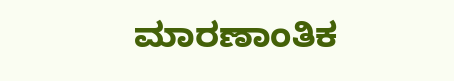ಮಾರಣಾಂತಿಕ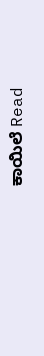ಕಾಯಿಲೆ Read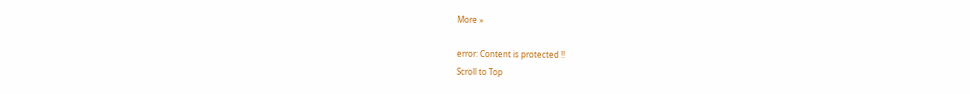More »

error: Content is protected !!
Scroll to Top